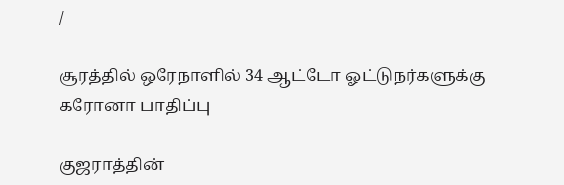/

சூரத்தில் ஒரேநாளில் 34 ஆட்டோ ஓட்டுநர்களுக்கு கரோனா பாதிப்பு

குஜராத்தின்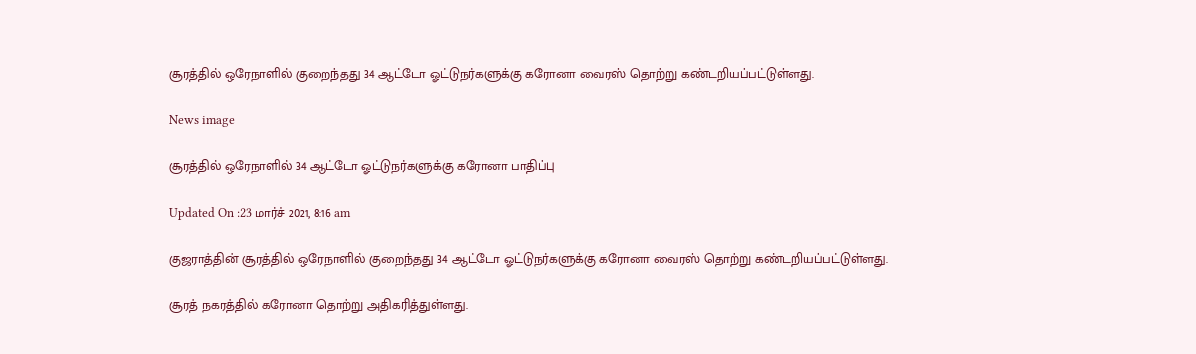சூரத்தில் ஒரேநாளில் குறைந்தது 34 ஆட்டோ ஓட்டுநர்களுக்கு கரோனா வைரஸ் தொற்று கண்டறியப்பட்டுள்ளது.

News image

சூரத்தில் ஒரேநாளில் 34 ஆட்டோ ஓட்டுநர்களுக்கு கரோனா பாதிப்பு

Updated On :23 மார்ச் 2021, 8:16 am

குஜராத்தின் சூரத்தில் ஒரேநாளில் குறைந்தது 34 ஆட்டோ ஓட்டுநர்களுக்கு கரோனா வைரஸ் தொற்று கண்டறியப்பட்டுள்ளது.

சூரத் நகரத்தில் கரோனா தொற்று அதிகரித்துள்ளது.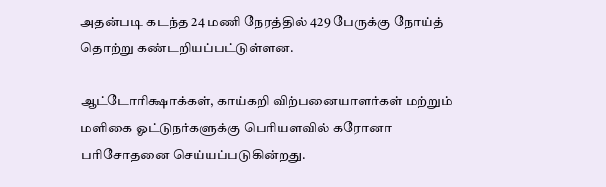அதன்படி கடந்த 24 மணி நேரத்தில் 429 பேருக்கு நோய்த் தொற்று கண்டறியப்பட்டுள்ளன.

ஆட்டோரிக்ஷாக்கள், காய்கறி விற்பனையாளர்கள் மற்றும் மளிகை ஓட்டுநர்களுக்கு பெரியளவில் கரோனா பரிசோதனை செய்யப்படுகின்றது.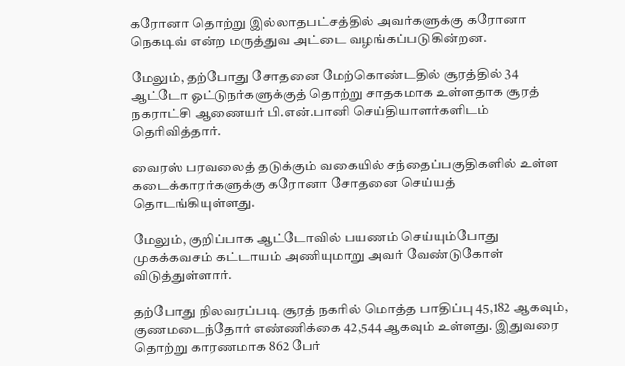கரோனா தொற்று இல்லாதபட்சத்தில் அவர்களுக்கு கரோனா நெகடிவ் என்ற மருத்துவ அட்டை வழங்கப்படுகின்றன.

மேலும், தற்போது சோதனை மேற்கொண்டதில் சூரத்தில் 34 ஆட்டோ ஓட்டுநர்களுக்குத் தொற்று சாதகமாக உள்ளதாக சூரத் நகராட்சி ஆணையர் பி.என்.பானி செய்தியாளர்களிடம் தெரிவித்தார்.

வைரஸ் பரவலைத் தடுக்கும் வகையில் சந்தைப்பகுதிகளில் உள்ள கடைக்காரர்களுக்கு கரோனா சோதனை செய்யத் தொடங்கியுள்ளது.

மேலும், குறிப்பாக ஆட்டோவில் பயணம் செய்யும்போது முகக்கவசம் கட்டாயம் அணியுமாறு அவர் வேண்டுகோள் விடுத்துள்ளார்.

தற்போது நிலவரப்படி சூரத் நகரில் மொத்த பாதிப்பு 45,182 ஆகவும், குணமடைந்தோர் எண்ணிக்கை 42,544 ஆகவும் உள்ளது. இதுவரை தொற்று காரணமாக 862 பேர்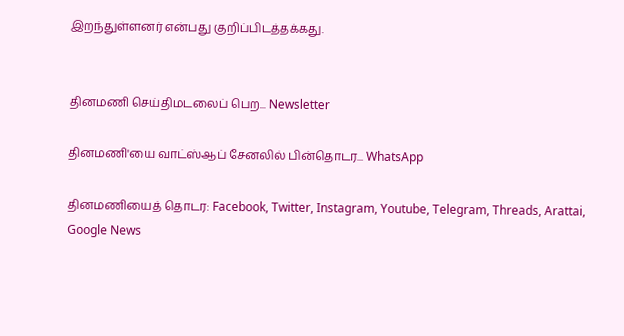இறந்துள்ளனர் என்பது குறிப்பிடத்தக்கது.


தினமணி செய்திமடலைப் பெற... Newsletter

தினமணி'யை வாட்ஸ்ஆப் சேனலில் பின்தொடர... WhatsApp

தினமணியைத் தொடர: Facebook, Twitter, Instagram, Youtube, Telegram, Threads, Arattai, Google News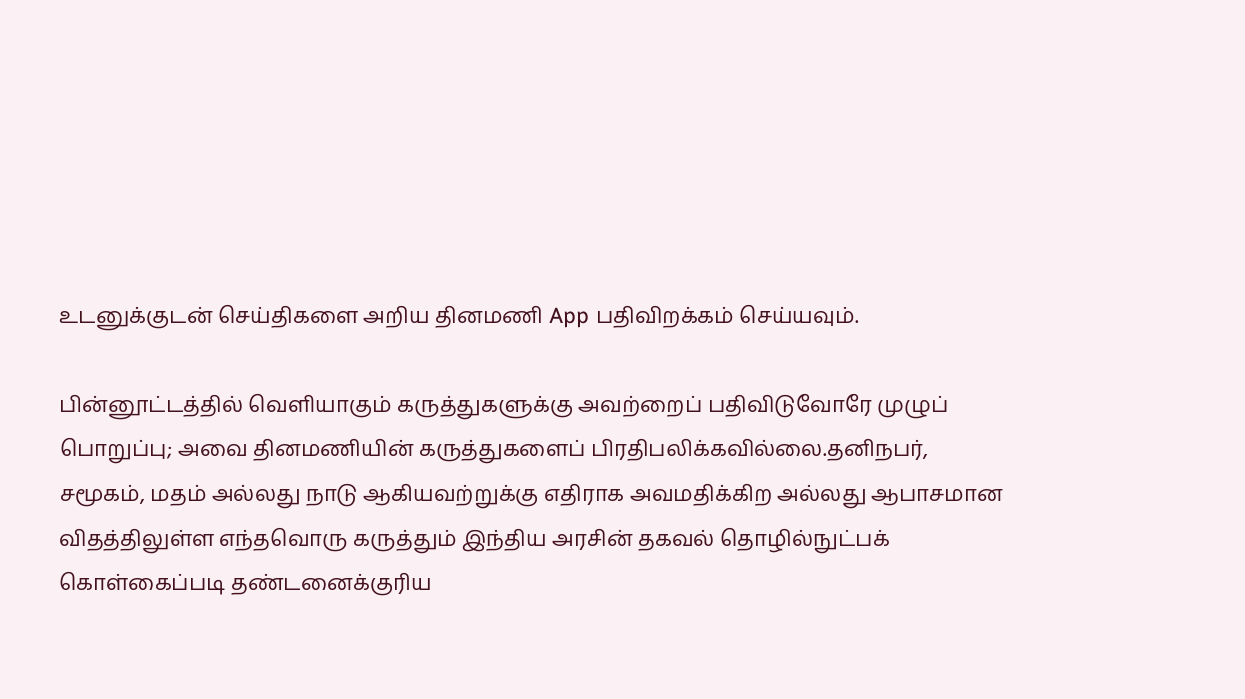உடனுக்குடன் செய்திகளை அறிய தினமணி App பதிவிறக்கம் செய்யவும்.

பின்னூட்டத்தில் வெளியாகும் கருத்துகளுக்கு அவற்றைப் பதிவிடுவோரே முழுப் பொறுப்பு; அவை தினமணியின் கருத்துகளைப் பிரதிபலிக்கவில்லை.தனிநபர், சமூகம், மதம் அல்லது நாடு ஆகியவற்றுக்கு எதிராக அவமதிக்கிற அல்லது ஆபாசமான விதத்திலுள்ள எந்தவொரு கருத்தும் இந்திய அரசின் தகவல் தொழில்நுட்பக் கொள்கைப்படி தண்டனைக்குரிய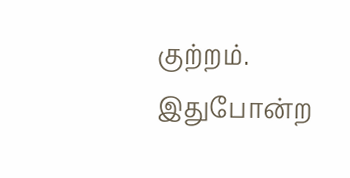குற்றம். இதுபோன்ற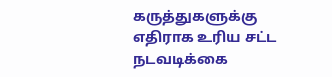கருத்துகளுக்கு எதிராக உரிய சட்ட நடவடிக்கை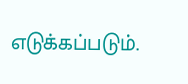எடுக்கப்படும்.